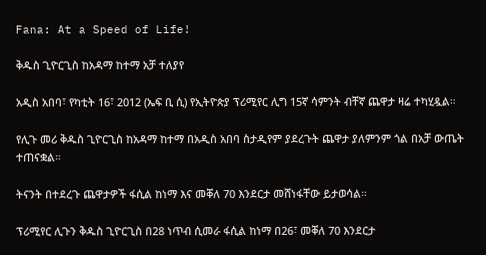Fana: At a Speed of Life!

ቅዱስ ጊዮርጊስ ከአዳማ ከተማ አቻ ተለያየ

አዲስ አበባ፣ የካቲት 16፣ 2012 (ኤፍ ቢ ሲ) የኢትዮጵያ ፕሪሚየር ሊግ 15ኛ ሳምንት ብቸኛ ጨዋታ ዛሬ ተካሂዷል።

የሊጉ መሪ ቅዱስ ጊዮርጊስ ከአዳማ ከተማ በአዲስ አበባ ስታዲየም ያደረጉት ጨዋታ ያለምንም ጎል በአቻ ውጤት ተጠናቋል።

ትናንት በተደረጉ ጨዋታዎች ፋሲል ከነማ እና መቐለ 70 እንደርታ መሸነፋቸው ይታወሳል።

ፕሪሚየር ሊጉን ቅዱስ ጊዮርጊስ በ28 ነጥብ ሲመራ ፋሲል ከነማ በ26፣ መቐለ 70 እንደርታ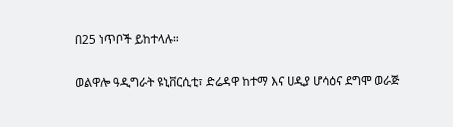በ25 ነጥቦች ይከተላሉ።

ወልዋሎ ዓዲግራት ዩኒቨርሲቲ፣ ድሬዳዋ ከተማ እና ሀዲያ ሆሳዕና ደግሞ ወራጅ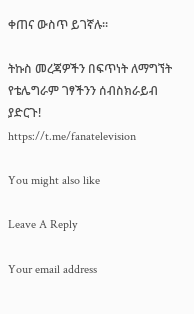ቀጠና ውስጥ ይገኛሉ።

ትኩስ መረጃዎችን በፍጥነት ለማግኘት የቴሌግራም ገፃችንን ሰብስክራይብ ያድርጉ!
https://t.me/fanatelevision

You might also like

Leave A Reply

Your email address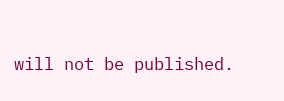will not be published.